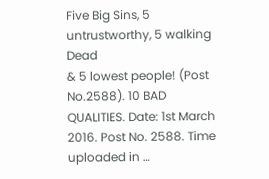Five Big Sins, 5 untrustworthy, 5 walking Dead
& 5 lowest people! (Post No.2588). 10 BAD QUALITIES. Date: 1st March
2016. Post No. 2588. Time uploaded in …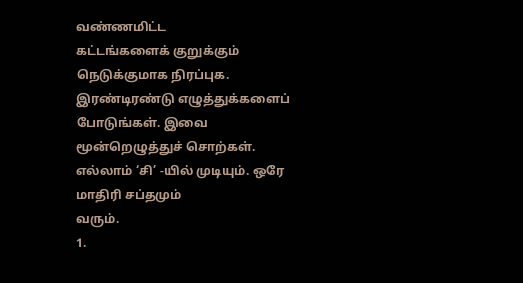வண்ணமிட்ட
கட்டங்களைக் குறுக்கும் நெடுக்குமாக நிரப்புக. இரண்டிரண்டு எழுத்துக்களைப்
போடுங்கள். இவை மூன்றெழுத்துச் சொற்கள். எல்லாம் ‘சி’ -யில் முடியும். ஒரே மாதிரி சப்தமும்
வரும்.
1.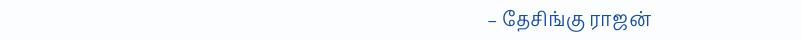– தேசிங்கு ராஜன்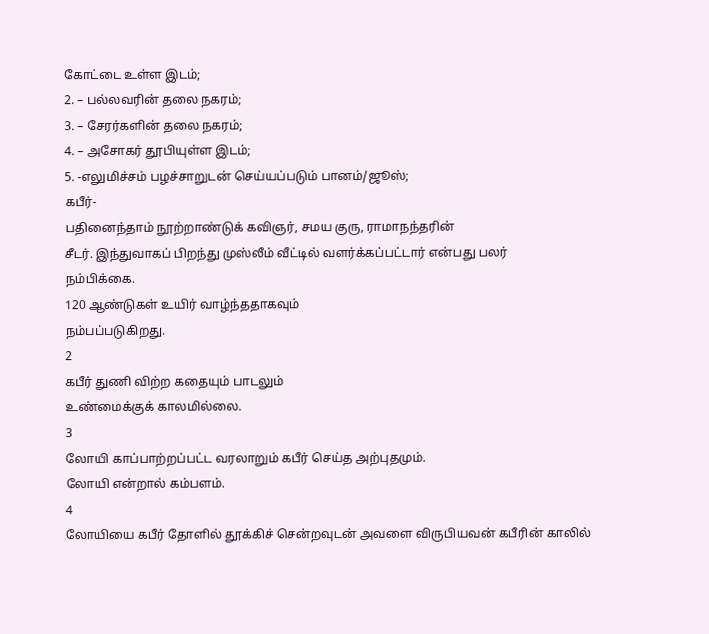கோட்டை உள்ள இடம்;
2. – பல்லவரின் தலை நகரம்;
3. – சேரர்களின் தலை நகரம்;
4. – அசோகர் தூபியுள்ள இடம்;
5. -எலுமிச்சம் பழச்சாறுடன் செய்யப்படும் பானம்/ஜூஸ்;
கபீர்-
பதினைந்தாம் நூற்றாண்டுக் கவிஞர், சமய குரு, ராமாநந்தரின்
சீடர். இந்துவாகப் பிறந்து முஸ்லீம் வீட்டில் வளர்க்கப்பட்டார் என்பது பலர்
நம்பிக்கை.
120 ஆண்டுகள் உயிர் வாழ்ந்ததாகவும்
நம்பப்படுகிறது.
2
கபீர் துணி விற்ற கதையும் பாடலும்
உண்மைக்குக் காலமில்லை.
3
லோயி காப்பாற்றப்பட்ட வரலாறும் கபீர் செய்த அற்புதமும்.
லோயி என்றால் கம்பளம்.
4
லோயியை கபீர் தோளில் தூக்கிச் சென்றவுடன் அவளை விருபியவன் கபீரின் காலில்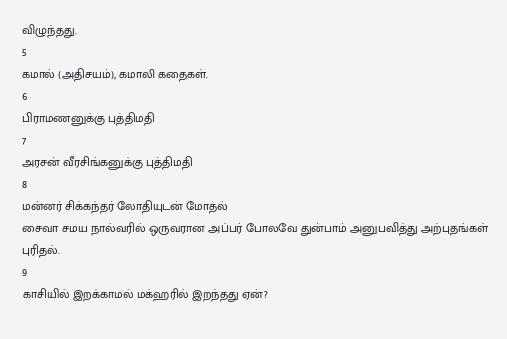விழுந்தது.
5
கமால் (அதிசயம்), கமாலி கதைகள்.
6
பிராமணனுக்கு புத்திமதி
7
அரசன் வீரசிங்கனுக்கு புத்திமதி
8
மன்னர் சிக்கந்தர் லோதியுடன் மோதல்
சைவா சமய நால்வரில் ஒருவரான அப்பர் போலவே துன்பாம் அனுபவித்து அற்புதங்கள் புரிதல்.
9
காசியில் இறக்காமல் மக்ஹரில் இறந்தது ஏன்?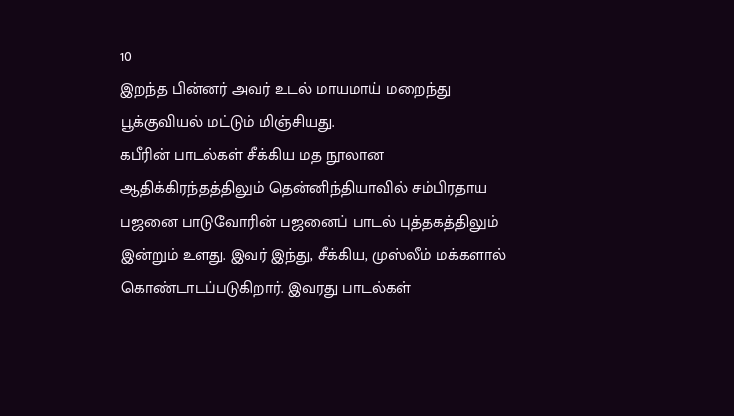10
இறந்த பின்னர் அவர் உடல் மாயமாய் மறைந்து பூக்குவியல் மட்டும் மிஞ்சியது.
கபீரின் பாடல்கள் சீக்கிய மத நூலான ஆதிக்கிரந்தத்திலும் தென்னிந்தியாவில் சம்பிரதாய பஜனை பாடுவோரின் பஜனைப் பாடல் புத்தகத்திலும் இன்றும் உளது. இவர் இந்து, சீக்கிய, முஸ்லீம் மக்களால் கொண்டாடப்படுகிறார். இவரது பாடல்கள்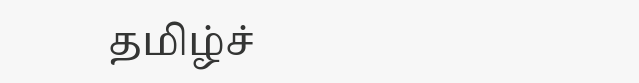தமிழ்ச்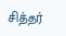சித்தர்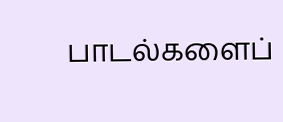பாடல்களைப்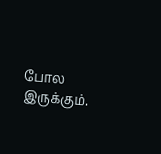போல இருக்கும்.